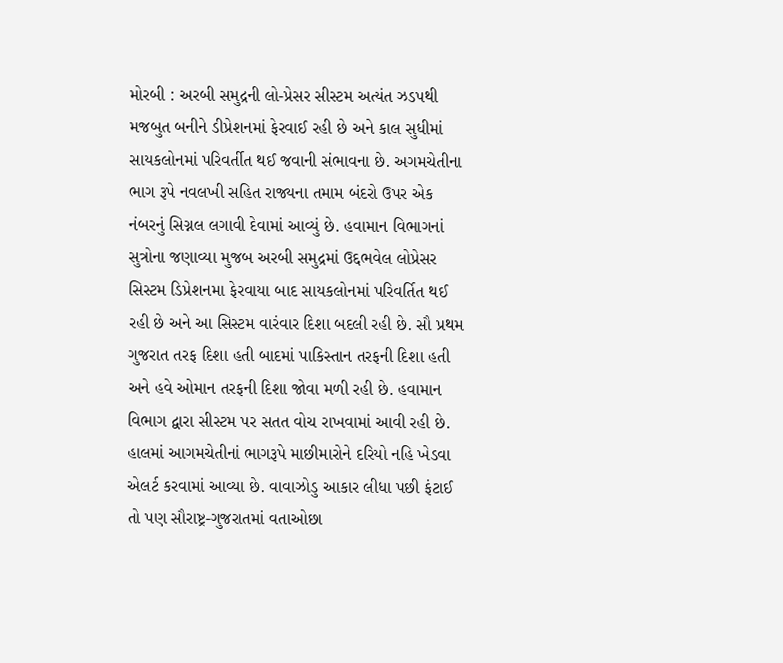મોરબી : અરબી સમુદ્રની લો-પ્રેસર સીસ્ટમ અત્યંત ઝડપથી મજબુત બનીને ડીપ્રેશનમાં ફેરવાઈ રહી છે અને કાલ સુધીમાં સાયકલોનમાં પરિવર્તીત થઈ જવાની સંભાવના છે. અગમચેતીના ભાગ રૂપે નવલખી સહિત રાજ્યના તમામ બંદરો ઉપર એક નંબરનું સિગ્નલ લગાવી દેવામાં આવ્યું છે. હવામાન વિભાગનાં સુત્રોના જણાવ્યા મુજબ અરબી સમુદ્રમાં ઉદ્દભવેલ લોપ્રેસર સિસ્ટમ ડિપ્રેશનમા ફેરવાયા બાદ સાયકલોનમાં પરિવર્તિત થઈ રહી છે અને આ સિસ્ટમ વારંવાર દિશા બદલી રહી છે. સૌ પ્રથમ ગુજરાત તરફ દિશા હતી બાદમાં પાકિસ્તાન તરફની દિશા હતી અને હવે ઓમાન તરફની દિશા જોવા મળી રહી છે. હવામાન વિભાગ દ્વારા સીસ્ટમ પર સતત વોચ રાખવામાં આવી રહી છે. હાલમાં આગમચેતીનાં ભાગરૂપે માછીમારોને દરિયો નહિ ખેડવા એલર્ટ કરવામાં આવ્યા છે. વાવાઝોડુ આકાર લીધા પછી ફંટાઈ તો પણ સૌરાષ્ટ્ર-ગુજરાતમાં વતાઓછા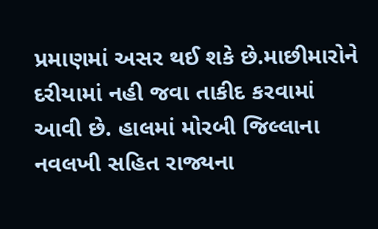પ્રમાણમાં અસર થઈ શકે છે.માછીમારોને દરીયામાં નહી જવા તાકીદ કરવામાં આવી છે. હાલમાં મોરબી જિલ્લાના નવલખી સહિત રાજ્યના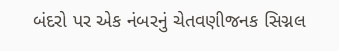બંદરો પર એક નંબરનું ચેતવણીજનક સિગ્નલ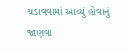ચડાવવામાં આવ્યું હોવાનું જાણવા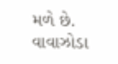મળે છે. વાવાઝોડા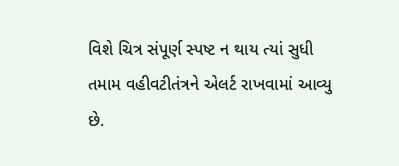વિશે ચિત્ર સંપૂર્ણ સ્પષ્ટ ન થાય ત્યાં સુધી તમામ વહીવટીતંત્રને એલર્ટ રાખવામાં આવ્યુ છે.